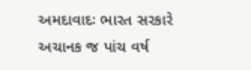અમદાવાદઃ ભારત સરકારે અચાનક જ પાંચ વર્ષ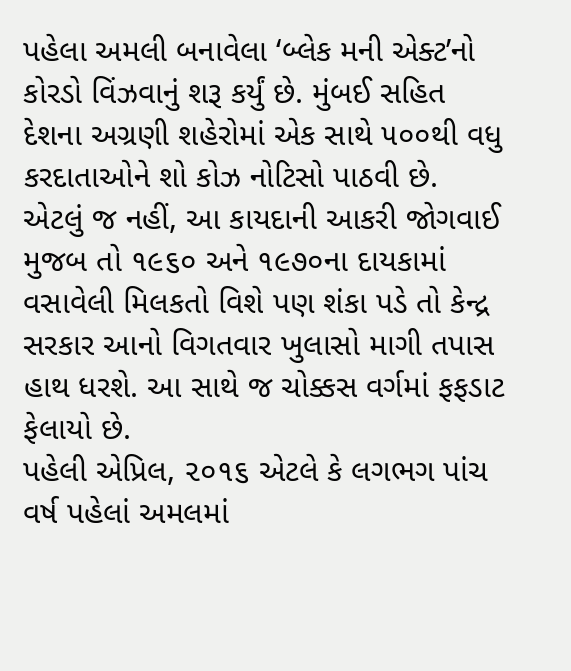પહેલા અમલી બનાવેલા ‘બ્લેક મની એક્ટ’નો કોરડો વિંઝવાનું શરૂ કર્યું છે. મુંબઈ સહિત દેશના અગ્રણી શહેરોમાં એક સાથે ૫૦૦થી વધુ કરદાતાઓને શો કોઝ નોટિસો પાઠવી છે.
એટલું જ નહીં, આ કાયદાની આકરી જોગવાઈ મુજબ તો ૧૯૬૦ અને ૧૯૭૦ના દાયકામાં વસાવેલી મિલકતો વિશે પણ શંકા પડે તો કેન્દ્ર સરકાર આનો વિગતવાર ખુલાસો માગી તપાસ હાથ ધરશે. આ સાથે જ ચોક્કસ વર્ગમાં ફફડાટ ફેલાયો છે.
પહેલી એપ્રિલ, ૨૦૧૬ એટલે કે લગભગ પાંચ વર્ષ પહેલાં અમલમાં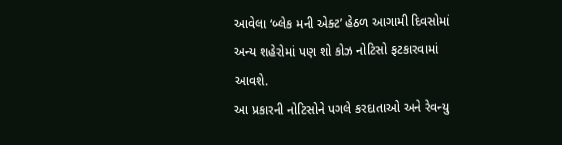આવેલા ‘બ્લેક મની એક્ટ’ હેઠળ આગામી દિવસોમાં અન્ય શહેરોમાં પણ શો કોઝ નોટિસો ફટકારવામાં આવશે.
આ પ્રકારની નોટિસોને પગલે કરદાતાઓ અને રેવન્યુ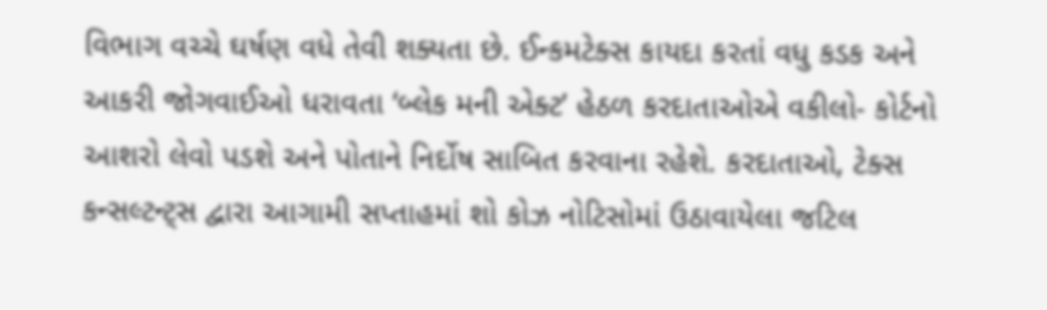વિભાગ વચ્ચે ઘર્ષણ વધે તેવી શક્યતા છે. ઈન્કમટેક્સ કાયદા કરતાં વધુ કડક અને આકરી જોગવાઈઓ ધરાવતા ‘બ્લેક મની એક્ટ’ હેઠળ કરદાતાઓએ વકીલો- કોર્ટનો આશરો લેવો પડશે અને પોતાને નિર્દોષ સાબિત કરવાના રહેશે. કરદાતાઓ, ટેક્સ કન્સલ્ટન્ટ્સ દ્વારા આગામી સપ્તાહમાં શો કોઝ નોટિસોમાં ઉઠાવાયેલા જટિલ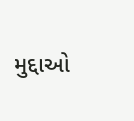મુદ્દાઓ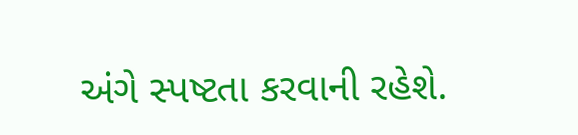અંગે સ્પષ્ટતા કરવાની રહેશે.